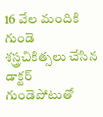16 వేల మందికి గుండె శస్త్రచికిత్సలు చేసిన డాక్టర్ గుండెపోటుతో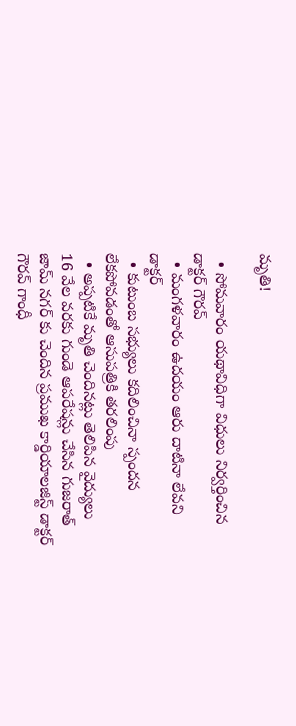మృతి!

  • సోమవారం యథావిధిగా విధులు నిర్వర్తించిన డాక్టర్ గౌరవ్
  • మంగళవారం ఉదయం ఆరు దాటినా లేవని డాక్టర్
  • కుటుంబ సభ్యులు కదిలించినా స్పందన లేకపోవడంతో ఆసుపత్రికి తరలింపు
  • అప్పటికే మృతి చెందినట్లు తెలిపిన వైద్యులు
16 వేల వరకు గుండె ఆపరేషన్లు చేసిన గుజరాత్ జామ్ నగర్ కు చెందిన ప్రముఖ కార్డియాలజిస్ట్ డాక్టర్ గౌరవ్ గాంధీ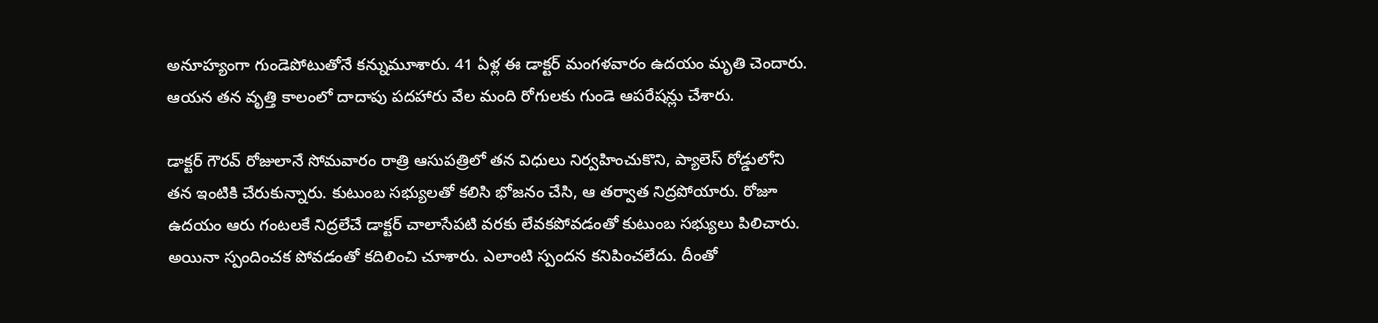అనూహ్యంగా గుండెపోటుతోనే కన్నుమూశారు. 41 ఏళ్ల ఈ డాక్టర్ మంగళవారం ఉదయం మృతి చెందారు. ఆయన తన వృత్తి కాలంలో దాదాపు పదహారు వేల మంది రోగులకు గుండె ఆపరేషన్లు చేశారు.

డాక్టర్ గౌరవ్ రోజులానే సోమవారం రాత్రి ఆసుపత్రిలో తన విధులు నిర్వహించుకొని, ప్యాలెస్ రోడ్డులోని తన ఇంటికి చేరుకున్నారు. కుటుంబ సభ్యులతో కలిసి భోజనం చేసి, ఆ తర్వాత నిద్రపోయారు. రోజూ ఉదయం ఆరు గంటలకే నిద్రలేచే డాక్టర్ చాలాసేపటి వరకు లేవకపోవడంతో కుటుంబ సభ్యులు పిలిచారు. అయినా స్పందించక పోవడంతో కదిలించి చూశారు. ఎలాంటి స్పందన కనిపించలేదు. దీంతో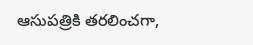ఆసుపత్రికి తరలించగా,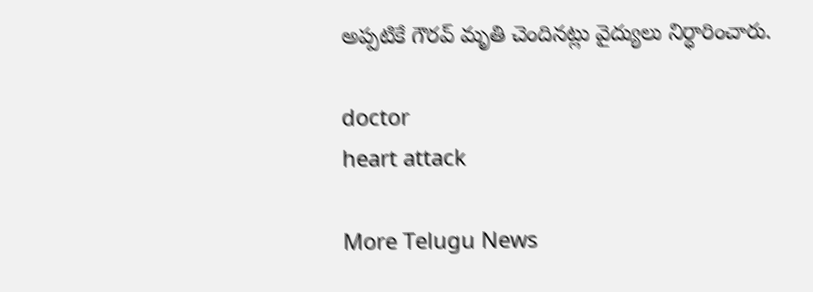అప్పటికే గౌరవ్ మృతి చెందినట్లు వైద్యులు నిర్ధారించారు.

doctor
heart attack

More Telugu News